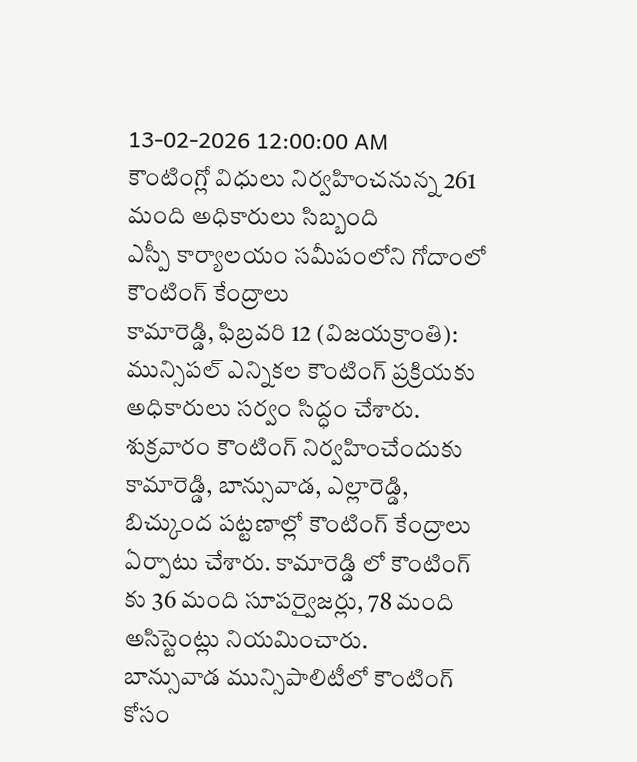13-02-2026 12:00:00 AM
కౌంటింగ్లో విధులు నిర్వహించనున్న 261 మంది అధికారులు సిబ్బంది
ఎస్పీ కార్యాలయం సమీపంలోని గోదాంలో కౌంటింగ్ కేంద్రాలు
కామారెడ్డి, ఫిబ్రవరి 12 (విజయక్రాంతి): మున్సిపల్ ఎన్నికల కౌంటింగ్ ప్రక్రియకు అధికారులు సర్వం సిద్ధం చేశారు. శుక్రవారం కౌంటింగ్ నిర్వహించేందుకు కామారెడ్డి, బాన్సువాడ, ఎల్లారెడ్డి, బిచ్కుంద పట్టణాల్లో కౌంటింగ్ కేంద్రాలు ఏర్పాటు చేశారు. కామారెడ్డి లో కౌంటింగ్ కు 36 మంది సూపర్వైజర్లు, 78 మంది అసిస్టెంట్లు నియమించారు.
బాన్సువాడ మున్సిపాలిటీలో కౌంటింగ్ కోసం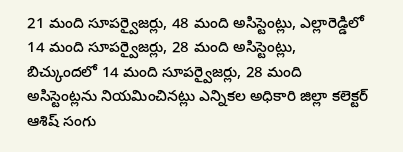21 మంది సూపర్వైజర్లు, 48 మంది అసిస్టెంట్లు, ఎల్లారెడ్డిలో 14 మంది సూపర్వైజర్లు, 28 మంది అసిస్టెంట్లు, బిచ్కుందలో 14 మంది సూపర్వైజర్లు, 28 మంది అసిస్టెంట్లను నియమించినట్లు ఎన్నికల అధికారి జిల్లా కలెక్టర్ ఆశిష్ సంగు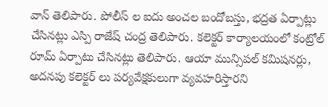వాన్ తెలిపారు. పోలీస్ ల ఐదు అంచల బందోబస్తు, భద్రత ఏర్పాట్లు చేసినట్లు ఎస్పి రాజేష్ చంద్ర తెలిపారు. కలెక్టర్ కార్యాలయంలో కంట్రోల్ రూమ్ ఏర్పాటు చేసినట్లు తెలిపారు. ఆయా మున్సిపల్ కమిషనర్లు, అదనపు కలెక్టర్ లు పర్యవేక్షకులుగా వ్యవహరిస్తారని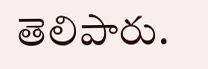తెలిపారు.